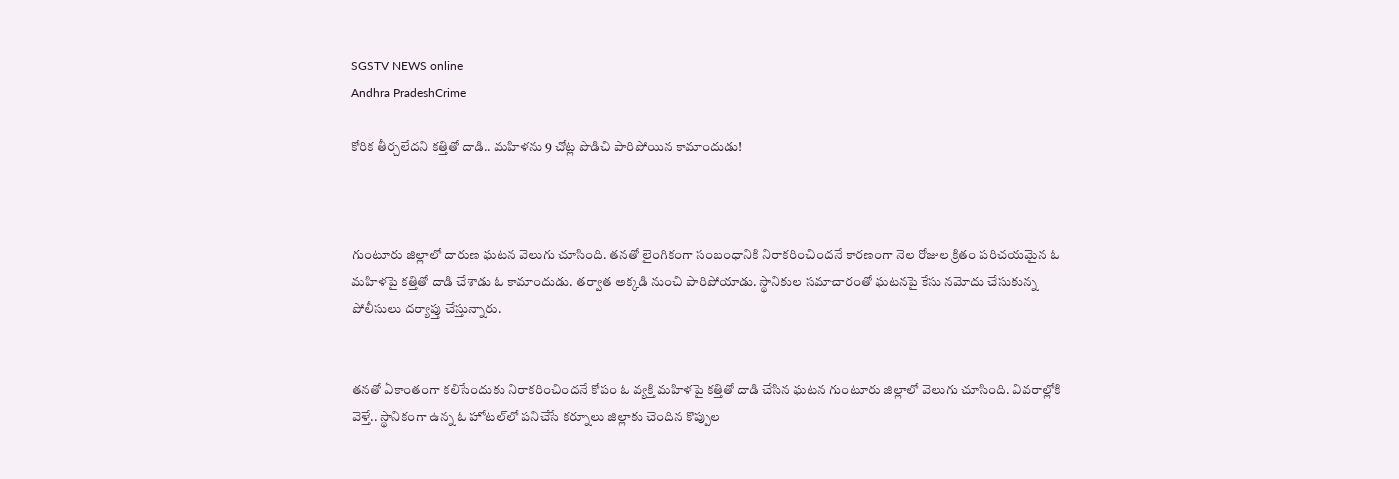SGSTV NEWS online
Andhra PradeshCrime

కోరిక తీర్చలేదని కత్తితో దాడి.. మహిళను 9 చోట్ల పొడిచి పారిపోయిన కామాందుడు!



గుంటూరు జిల్లాలో దారుణ ఘటన వెలుగు చూసింది. తనతో లైంగికంగా సంబంధానికి నిరాకరించిందనే కారణంగా నెల రోజుల క్రితం పరిచయమైన ఓ మహిళపై కత్తితో దాడి చేశాడు ఓ కామాందుడు. తర్వాత అక్కడి నుంచి పారిపోయాడు. స్థానికుల సమాచారంతో ఘటనపై కేసు నమోదు చేసుకున్న పోలీసులు దర్యాప్తు చేస్తున్నారు.


తనతో ఏకాంతంగా కలిసేందుకు నిరాకరించిందనే కోపం ఓ వ్యక్తి మహిళపై కత్తితో దాడి చేసిన ఘటన గుంటూరు జిల్లాలో వెలుగు చూసింది. వివరాల్లోకి వెళ్తే.. స్థానికంగా ఉన్న ఓ హోటల్‌లో పనిచేసే కర్నూలు జిల్లాకు చెందిన కొప్పుల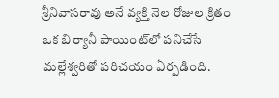శ్రీనివాసరావు అనే వ్యక్తి నెల రోజుల క్రితం ఒక బిర్యానీ పాయింట్‌లో పనిచేసే మల్లేశ్వరితో పరిచయం ఏర్పడింది.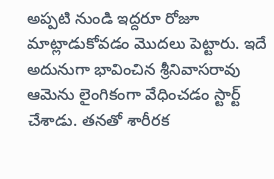అప్పటి నుండి ఇద్దరూ రోజూ మాట్లాడుకోవడం మొదలు పెట్టారు. ఇదే అదునుగా భావించిన శ్రీనివాసరావు ఆమెను లైంగికంగా వేధించడం స్టార్ట్ చేశాడు. తనతో శారీరక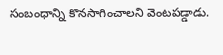సంబంధాన్ని కొనసాగించాలని వెంటపడ్డాడు.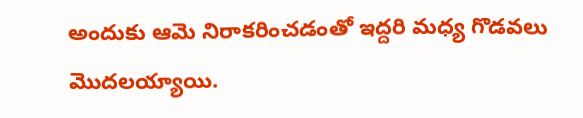అందుకు ఆమె నిరాకరించడంతో ఇద్దరి మధ్య గొడవలు మొదలయ్యాయి.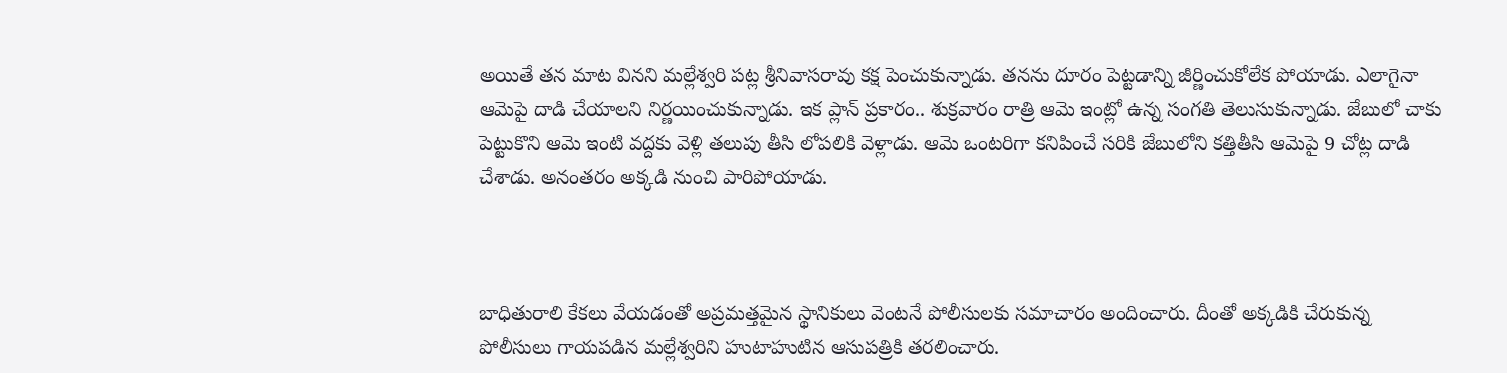అయితే తన మాట వినని మల్లేశ్వరి పట్ల శ్రీనివాసరావు కక్ష పెంచుకున్నాడు. తనను దూరం పెట్టడాన్ని జీర్ణించుకోలేక పోయాడు. ఎలాగైనా ఆమెపై దాడి చేయాలని నిర్ణయించుకున్నాడు. ఇక ప్లాన్ ప్రకారం.. శుక్రవారం రాత్రి ఆమె ఇంట్లో ఉన్న సంగతి తెలుసుకున్నాడు. జేబులో చాకు పెట్టుకొని ఆమె ఇంటి వద్దకు వెళ్లి తలుపు తీసి లోపలికి వెళ్లాడు. ఆమె ఒంటరిగా కనిపించే సరికి జేబులోని కత్తితీసి ఆమెపై 9 చోట్ల దాడి చేశాడు. అనంతరం అక్కడి నుంచి పారిపోయాడు.



బాధితురాలి కేకలు వేయడంతో అప్రమత్తమైన స్థానికులు వెంటనే పోలీసులకు సమాచారం అందించారు. దీంతో అక్కడికి చేరుకున్న పోలీసులు గాయపడిన మల్లేశ్వరిని హుటాహుటిన ఆసుపత్రికి తరలించారు.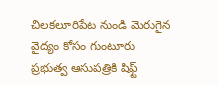చిలకలూరిపేట నుండి మెరుగైన వైద్యం కోసం గుంటూరు ప్రభుత్వ ఆసుపత్రికి షిఫ్ట్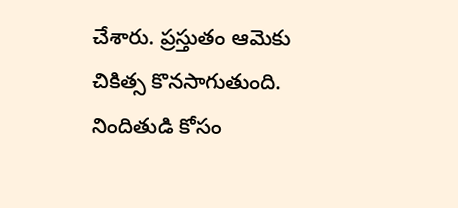చేశారు. ప్రస్తుతం ఆమెకు చికిత్స కొనసాగుతుంది. నిందితుడి కోసం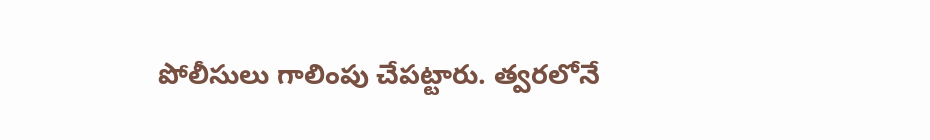పోలీసులు గాలింపు చేపట్టారు. త్వరలోనే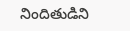నిందితుడిని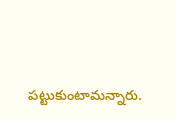పట్టుకుంటామన్నారు.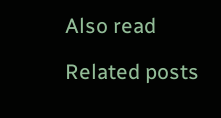Also read

Related posts